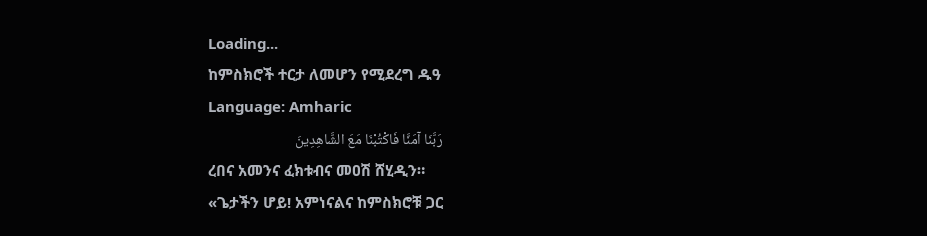Loading...
ከምስክሮች ተርታ ለመሆን የሚደረግ ዱዓ
Language: Amharic
رَبَّنَا آمَنَّا فَاكْتُبْنَا مَعَ الشَّاهِدِينَ
ረበና አመንና ፈክቱብና መዐሽ ሸሂዲን።
«ጌታችን ሆይ! አምነናልና ከምስክሮቹ ጋር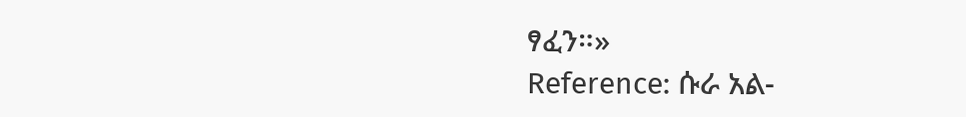ፃፈን።»
Reference: ሱራ አል-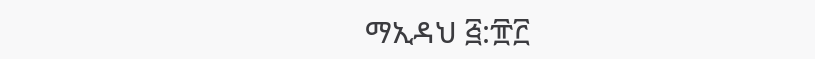ማኢዳህ ፭:፹፫